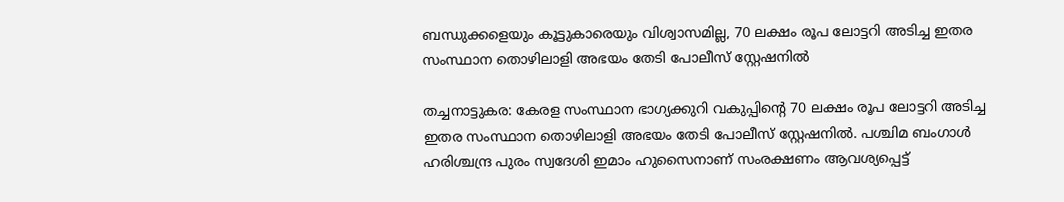ബന്ധുക്കളെയും കൂട്ടുകാരെയും വിശ്വാസമില്ല, 70 ലക്ഷം രൂപ ലോട്ടറി അടിച്ച ഇതര സംസ്ഥാന തൊഴിലാളി അഭയം തേടി പോലീസ് സ്റ്റേഷനില്‍

തച്ചനാട്ടുകര: കേരള സംസ്ഥാന ഭാഗ്യക്കുറി വകുപ്പിന്റെ 70 ലക്ഷം രൂപ ലോട്ടറി അടിച്ച ഇതര സംസ്ഥാന തൊഴിലാളി അഭയം തേടി പോലീസ് സ്റ്റേഷനില്‍. പശ്ചിമ ബംഗാള്‍ ഹരിശ്ചന്ദ്ര പുരം സ്വദേശി ഇമാം ഹുസൈനാണ് സംരക്ഷണം ആവശ്യപ്പെട്ട്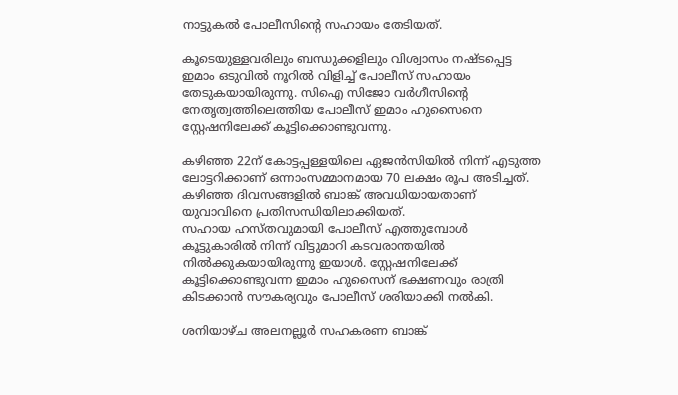നാട്ടുകല്‍ പോലീസിന്റെ സഹായം തേടിയത്.

കൂടെയുള്ളവരിലും ബന്ധുക്കളിലും വിശ്വാസം നഷ്ടപ്പെട്ട ഇമാം ഒടുവില്‍ നൂറില്‍ വിളിച്ച് പോലീസ് സഹായം തേടുകയായിരുന്നു. സിഐ സിജോ വര്‍ഗീസിന്റെ നേതൃത്വത്തിലെത്തിയ പോലീസ് ഇമാം ഹുസൈനെ സ്റ്റേഷനിലേക്ക് കൂട്ടിക്കൊണ്ടുവന്നു.

കഴിഞ്ഞ 22ന് കോട്ടപ്പള്ളയിലെ ഏജന്‍സിയില്‍ നിന്ന് എടുത്ത ലോട്ടറിക്കാണ് ഒന്നാംസമ്മാനമായ 70 ലക്ഷം രൂപ അടിച്ചത്. കഴിഞ്ഞ ദിവസങ്ങളില്‍ ബാങ്ക് അവധിയായതാണ് യുവാവിനെ പ്രതിസന്ധിയിലാക്കിയത്.
സഹായ ഹസ്തവുമായി പോലീസ് എത്തുമ്പോള്‍ കൂട്ടുകാരില്‍ നിന്ന് വിട്ടുമാറി കടവരാന്തയില്‍ നില്‍ക്കുകയായിരുന്നു ഇയാള്‍. സ്റ്റേഷനിലേക്ക് കൂട്ടിക്കൊണ്ടുവന്ന ഇമാം ഹുസൈന് ഭക്ഷണവും രാത്രി കിടക്കാന്‍ സൗകര്യവും പോലീസ് ശരിയാക്കി നല്‍കി.

ശനിയാഴ്ച അലനല്ലൂര്‍ സഹകരണ ബാങ്ക്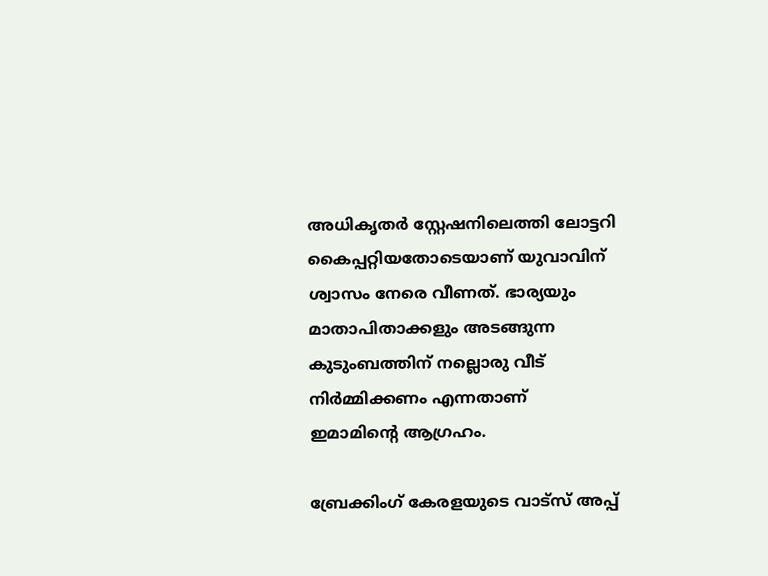അധികൃതര്‍ സ്റ്റേഷനിലെത്തി ലോട്ടറി കൈപ്പറ്റിയതോടെയാണ് യുവാവിന് ശ്വാസം നേരെ വീണത്. ഭാര്യയും മാതാപിതാക്കളും അടങ്ങുന്ന കുടുംബത്തിന് നല്ലൊരു വീട് നിര്‍മ്മിക്കണം എന്നതാണ് ഇമാമിന്റെ ആഗ്രഹം.

ബ്രേക്കിംഗ് കേരളയുടെ വാട്സ് അപ്പ്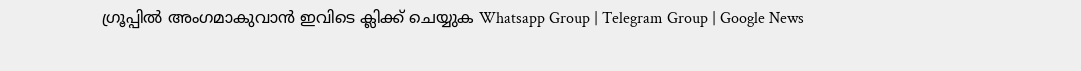ഗ്രൂപ്പിൽ അംഗമാകുവാൻ ഇവിടെ ക്ലിക്ക് ചെയ്യുക Whatsapp Group | Telegram Group | Google News